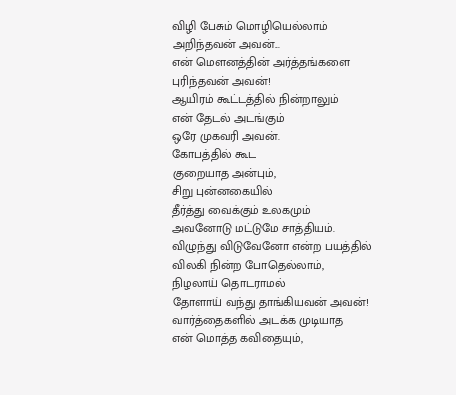விழி பேசும் மொழியெல்லாம்
அறிந்தவன் அவன்...
என் மௌனத்தின் அர்த்தங்களை
புரிந்தவன் அவன்!
ஆயிரம் கூட்டத்தில் நின்றாலும்
என் தேடல் அடங்கும்
ஒரே முகவரி அவன்.
கோபத்தில் கூட
குறையாத அன்பும்,
சிறு புன்னகையில்
தீர்த்து வைக்கும் உலகமும்
அவனோடு மட்டுமே சாத்தியம்.
விழுந்து விடுவேனோ என்ற பயத்தில்
விலகி நின்ற போதெல்லாம்,
நிழலாய் தொடராமல்
தோளாய் வந்து தாங்கியவன் அவன்!
வார்த்தைகளில் அடக்க முடியாத
என் மொத்த கவிதையும்,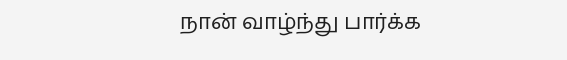நான் வாழ்ந்து பார்க்க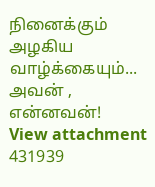நினைக்கும்
அழகிய வாழ்க்கையும்...
அவன் , என்னவன்!
View attachment 431939